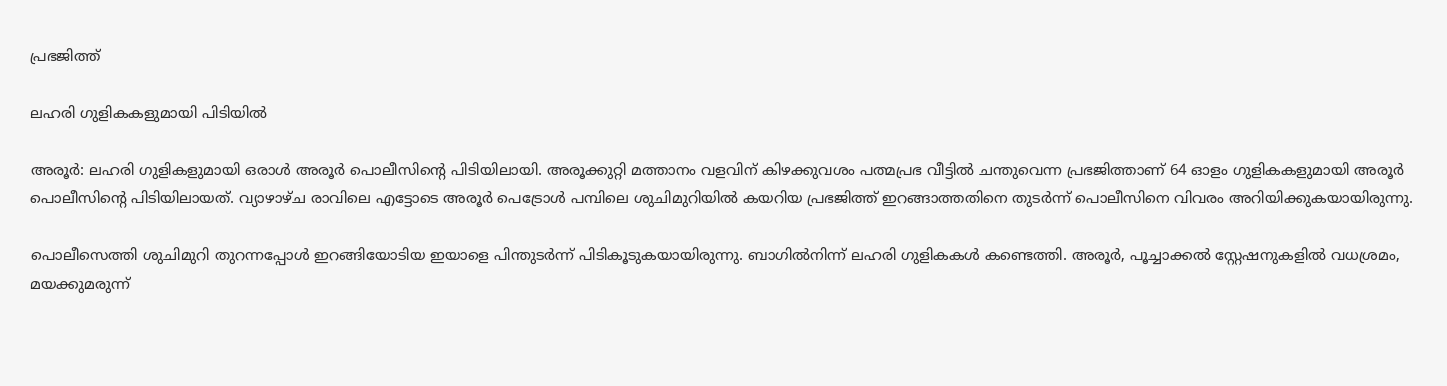പ്രഭജിത്ത്

ലഹരി ഗുളികകളുമായി പിടിയിൽ

അരൂർ: ലഹരി ഗുളികളുമായി ഒരാൾ അരൂർ പൊലീസിന്റെ പിടിയിലായി. അരൂക്കുറ്റി മത്താനം വളവിന് കിഴക്കുവശം പത്മപ്രഭ വീട്ടിൽ ചന്തുവെന്ന പ്രഭജിത്താണ് 64 ഓളം ഗുളികകളുമായി അരൂർ പൊലീസിന്റെ പിടിയിലായത്. വ്യാഴാഴ്ച രാവിലെ എട്ടോടെ അരൂർ പെട്രോൾ പമ്പിലെ ശുചിമുറിയിൽ കയറിയ പ്രഭജിത്ത് ഇറങ്ങാത്തതിനെ തുടർന്ന് പൊലീസിനെ വിവരം അറിയിക്കുകയായിരുന്നു.

പൊലീസെത്തി ശുചിമുറി തുറന്നപ്പോൾ ഇറങ്ങിയോടിയ ഇയാളെ പിന്തുടർന്ന് പിടികൂടുകയായിരുന്നു. ബാഗിൽനിന്ന് ലഹരി ഗുളികകൾ കണ്ടെത്തി. അരൂർ, പൂച്ചാക്കൽ സ്റ്റേഷനുകളിൽ വധശ്രമം, മയക്കുമരുന്ന്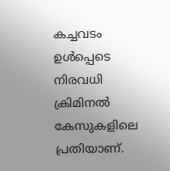കച്ചവടം ഉൾപ്പെടെ നിരവധി ക്രിമിനൽ കേസുകളിലെ പ്രതിയാണ്.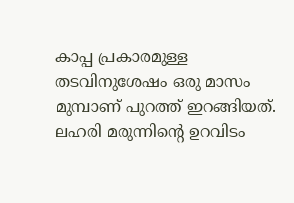കാപ്പ പ്രകാരമുള്ള തടവിനുശേഷം ഒരു മാസം മുമ്പാണ് പുറത്ത് ഇറങ്ങിയത്. ലഹരി മരുന്നിന്റെ ഉറവിടം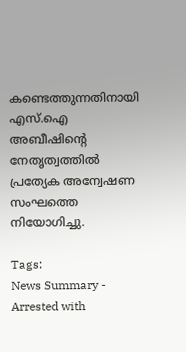കണ്ടെത്തുന്നതിനായി എസ്.ഐ അബീഷിന്റെ നേതൃത്വത്തിൽ പ്രത്യേക അന്വേഷണ സംഘത്തെ നിയോഗിച്ചു.

Tags:
News Summary - Arrested with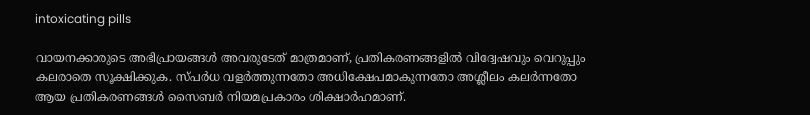intoxicating pills

വായനക്കാരുടെ അഭിപ്രായങ്ങള്‍ അവരുടേത് മാത്രമാണ്, പ്രതികരണങ്ങളിൽ വിദ്വേഷവും വെറുപ്പും കലരാതെ സൂക്ഷിക്കുക. സ്പർധ വളർത്തുന്നതോ അധിക്ഷേപമാകുന്നതോ അശ്ലീലം കലർന്നതോ ആയ പ്രതികരണങ്ങൾ സൈബർ നിയമപ്രകാരം ശിക്ഷാർഹമാണ്.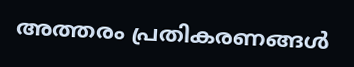അത്തരം പ്രതികരണങ്ങൾ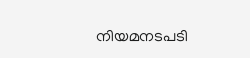നിയമനടപടി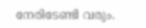നേരിടേണ്ടി വരും.